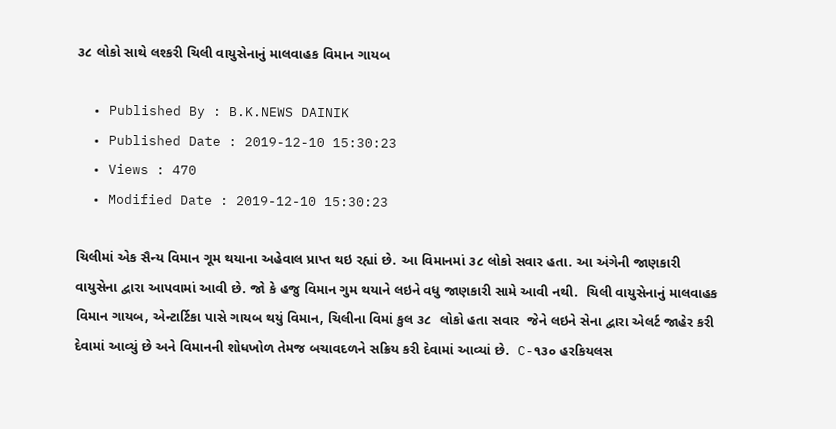૩૮ લોકો સાથે લશ્કરી ચિલી વાયુસેનાનું માલવાહક વિમાન ગાયબ

  • Published By : B.K.NEWS DAINIK
  • Published Date : 2019-12-10 15:30:23
  • Views : 470
  • Modified Date : 2019-12-10 15:30:23

ચિલીમાં એક સૈન્ય વિમાન ગૂમ થયાના અહેવાલ પ્રાપ્ત થઇ રહ્યાં છે. આ વિમાનમાં ૩૮ લોકો સવાર હતા. આ અંગેની જાણકારી વાયુસેના દ્વારા આપવામાં આવી છે. જો કે હજુ વિમાન ગુમ થયાને લઇને વધુ જાણકારી સામે આવી નથી.  ચિલી વાયુસેનાનું માલવાહક વિમાન ગાયબ, એન્ટાર્ટિકા પાસે ગાયબ થયું વિમાન, ચિલીના વિમાં કુલ ૩૮  લોકો હતા સવાર  જેને લઇને સેના દ્વારા એલર્ટ જાહેર કરી દેવામાં આવ્યું છે અને વિમાનની શોધખોળ તેમજ બચાવદળને સક્રિય કરી દેવામાં આવ્યાં છે.  C-૧૩૦ હરકિયલસ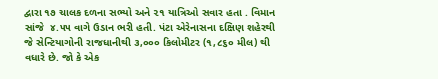દ્વારા ૧૭ ચાલક દળના સભ્યો અને ૨૧ યાત્રિઓ સવાર હતા . વિમાન સાંજે  ૪.૫૫ વાગે ઉડાન ભરી હતી. પંટા એરેનાસના દક્ષિણ શહેરથી જે સેન્ટિયાગોની રાજધાનીથી ૩,૦૦૦ કિલોમીટર (૧,૮૬૦ મીલ) થી વધારે છે. જો કે એક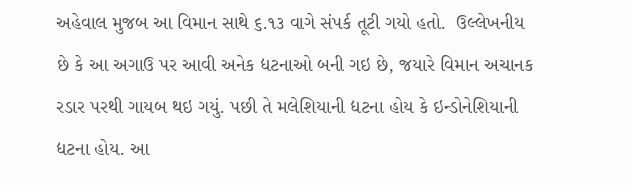અહેવાલ મુજબ આ વિમાન સાથે ૬.૧૩ વાગે સંપર્ક તૂટી ગયો હતો.  ઉલ્લેખનીય  છે કે આ અગાઉ પર આવી અનેક દ્યટનાઓ બની ગઇ છે, જયારે વિમાન અચાનક રડાર પરથી ગાયબ થઇ ગયું. પછી તે મલેશિયાની દ્યટના હોય કે ઇન્ડોનેશિયાની દ્યટના હોય. આ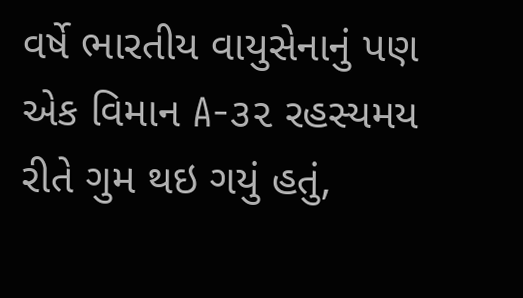વર્ષે ભારતીય વાયુસેનાનું પણ એક વિમાન A-૩૨ રહસ્યમય રીતે ગુમ થઇ ગયું હતું,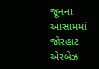જૂનના આસામમાં જોરહાટ એરબેઝ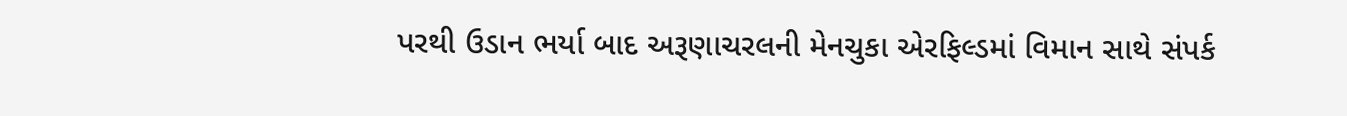પરથી ઉડાન ભર્યા બાદ અરૂણાચરલની મેનચુકા એરફિલ્ડમાં વિમાન સાથે સંપર્ક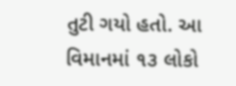તુટી ગયો હતો. આ વિમાનમાં ૧૩ લોકો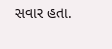સવાર હતા.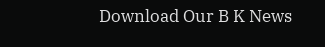Download Our B K News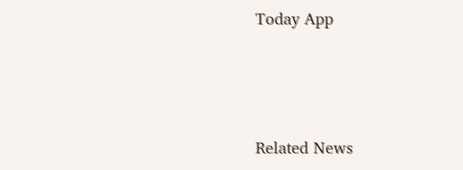Today App



Related News